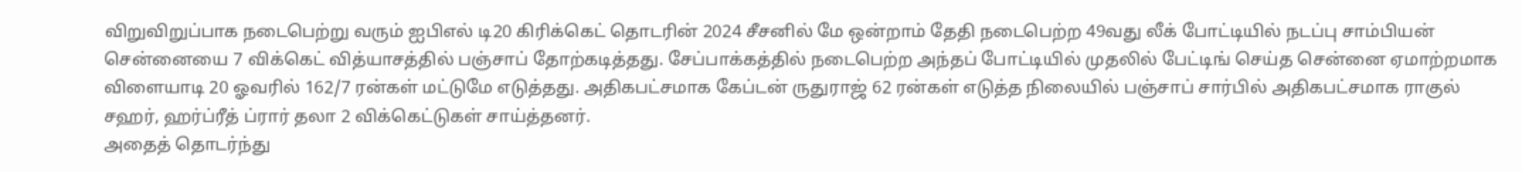விறுவிறுப்பாக நடைபெற்று வரும் ஐபிஎல் டி20 கிரிக்கெட் தொடரின் 2024 சீசனில் மே ஒன்றாம் தேதி நடைபெற்ற 49வது லீக் போட்டியில் நடப்பு சாம்பியன் சென்னையை 7 விக்கெட் வித்யாசத்தில் பஞ்சாப் தோற்கடித்தது. சேப்பாக்கத்தில் நடைபெற்ற அந்தப் போட்டியில் முதலில் பேட்டிங் செய்த சென்னை ஏமாற்றமாக விளையாடி 20 ஓவரில் 162/7 ரன்கள் மட்டுமே எடுத்தது. அதிகபட்சமாக கேப்டன் ருதுராஜ் 62 ரன்கள் எடுத்த நிலையில் பஞ்சாப் சார்பில் அதிகபட்சமாக ராகுல் சஹர், ஹர்ப்ரீத் ப்ரார் தலா 2 விக்கெட்டுகள் சாய்த்தனர்.
அதைத் தொடர்ந்து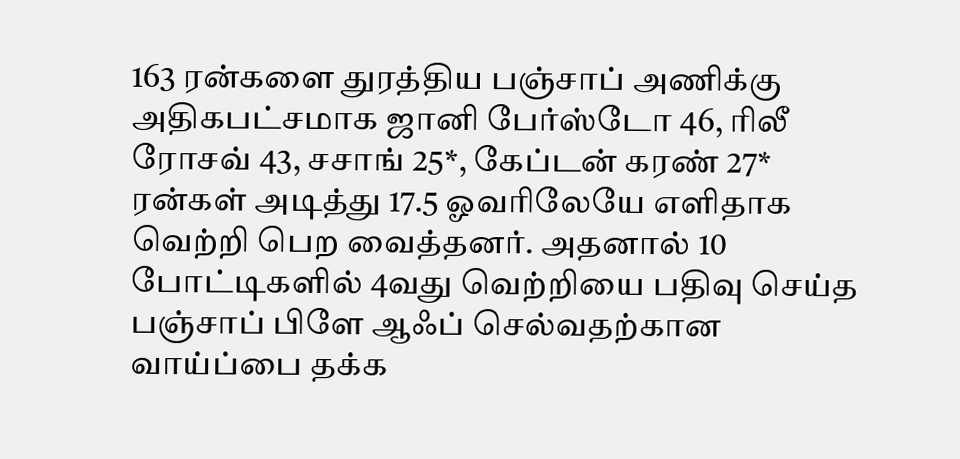163 ரன்களை துரத்திய பஞ்சாப் அணிக்கு அதிகபட்சமாக ஜானி பேர்ஸ்டோ 46, ரிலீ ரோசவ் 43, சசாங் 25*, கேப்டன் கரண் 27* ரன்கள் அடித்து 17.5 ஓவரிலேயே எளிதாக வெற்றி பெற வைத்தனர். அதனால் 10 போட்டிகளில் 4வது வெற்றியை பதிவு செய்த பஞ்சாப் பிளே ஆஃப் செல்வதற்கான வாய்ப்பை தக்க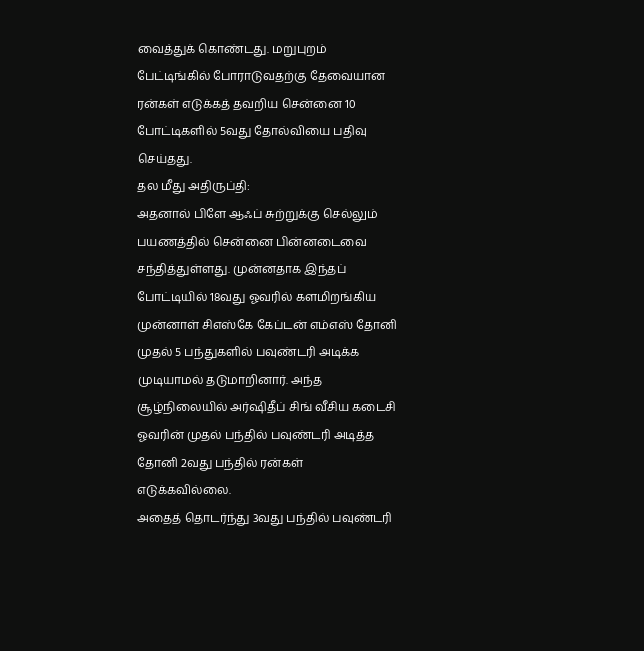வைத்துக் கொண்டது. மறுபுறம் பேட்டிங்கில் போராடுவதற்கு தேவையான ரன்கள் எடுக்கத் தவறிய சென்னை 10 போட்டிகளில் 5வது தோல்வியை பதிவு செய்தது.
தல மீது அதிருப்தி:
அதனால் பிளே ஆஃப் சுற்றுக்கு செல்லும் பயணத்தில் சென்னை பின்னடைவை சந்தித்துள்ளது. முன்னதாக இந்தப் போட்டியில் 18வது ஓவரில் களமிறங்கிய முன்னாள் சிஎஸ்கே கேப்டன் எம்எஸ் தோனி முதல் 5 பந்துகளில் பவுண்டரி அடிக்க முடியாமல் தடுமாறினார். அந்த சூழ்நிலையில் அர்ஷிதீப் சிங் வீசிய கடைசி ஓவரின் முதல் பந்தில் பவுண்டரி அடித்த தோனி 2வது பந்தில் ரன்கள் எடுக்கவில்லை.
அதைத் தொடர்ந்து 3வது பந்தில் பவுண்டரி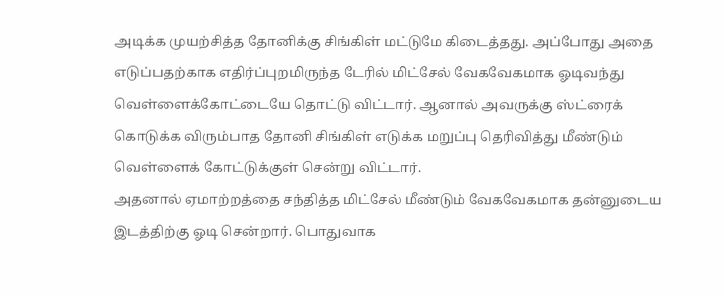அடிக்க முயற்சித்த தோனிக்கு சிங்கிள் மட்டுமே கிடைத்தது. அப்போது அதை எடுப்பதற்காக எதிர்ப்புறமிருந்த டேரில் மிட்சேல் வேகவேகமாக ஓடிவந்து வெள்ளைக்கோட்டையே தொட்டு விட்டார். ஆனால் அவருக்கு ஸ்ட்ரைக் கொடுக்க விரும்பாத தோனி சிங்கிள் எடுக்க மறுப்பு தெரிவித்து மீண்டும் வெள்ளைக் கோட்டுக்குள் சென்று விட்டார்.
அதனால் ஏமாற்றத்தை சந்தித்த மிட்சேல் மீண்டும் வேகவேகமாக தன்னுடைய இடத்திற்கு ஓடி சென்றார். பொதுவாக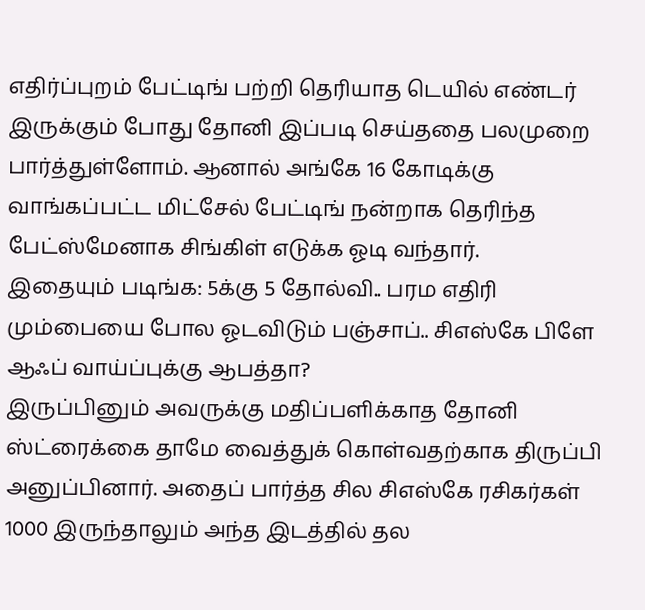எதிர்ப்புறம் பேட்டிங் பற்றி தெரியாத டெயில் எண்டர் இருக்கும் போது தோனி இப்படி செய்ததை பலமுறை பார்த்துள்ளோம். ஆனால் அங்கே 16 கோடிக்கு வாங்கப்பட்ட மிட்சேல் பேட்டிங் நன்றாக தெரிந்த பேட்ஸ்மேனாக சிங்கிள் எடுக்க ஓடி வந்தார்.
இதையும் படிங்க: 5க்கு 5 தோல்வி.. பரம எதிரி மும்பையை போல ஓடவிடும் பஞ்சாப்.. சிஎஸ்கே பிளே ஆஃப் வாய்ப்புக்கு ஆபத்தா?
இருப்பினும் அவருக்கு மதிப்பளிக்காத தோனி ஸ்ட்ரைக்கை தாமே வைத்துக் கொள்வதற்காக திருப்பி அனுப்பினார். அதைப் பார்த்த சில சிஎஸ்கே ரசிகர்கள் 1000 இருந்தாலும் அந்த இடத்தில் தல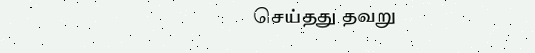செய்தது தவறு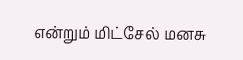என்றும் மிட்சேல் மனசு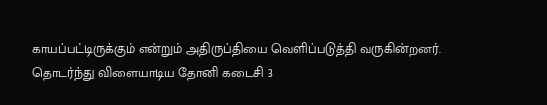காயப்பட்டிருக்கும் என்றும் அதிருப்தியை வெளிப்படுத்தி வருகின்றனர். தொடர்ந்து விளையாடிய தோனி கடைசி 3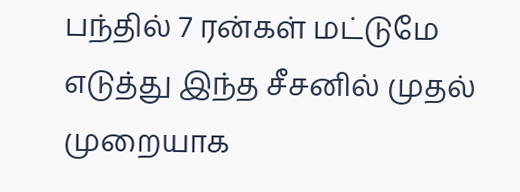பந்தில் 7 ரன்கள் மட்டுமே எடுத்து இந்த சீசனில் முதல் முறையாக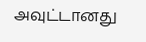அவுட்டானது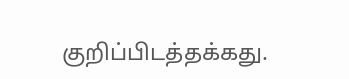குறிப்பிடத்தக்கது.